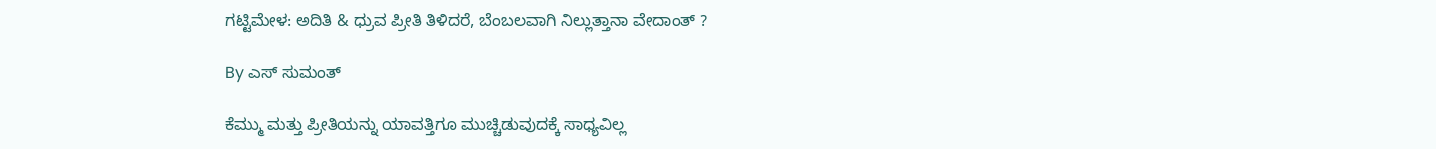ಗಟ್ಟಿಮೇಳ: ಅದಿತಿ & ಧ್ರುವ ಪ್ರೀತಿ ತಿಳಿದರೆ, ಬೆಂಬಲವಾಗಿ ನಿಲ್ಲುತ್ತಾನಾ ವೇದಾಂತ್ ?

By ಎಸ್ ಸುಮಂತ್

ಕೆಮ್ಮು ಮತ್ತು ಪ್ರೀತಿಯನ್ನು ಯಾವತ್ತಿಗೂ ಮುಚ್ಚಿಡುವುದಕ್ಕೆ ಸಾಧ್ಯವಿಲ್ಲ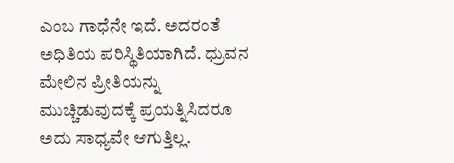ಎಂಬ ಗಾಧೆನೇ ಇದೆ. ಅದರಂತೆ ಅಧಿತಿಯ ಪರಿಸ್ಥಿತಿಯಾಗಿದೆ. ಧ್ರುವನ ಮೇಲಿನ ಪ್ರೀತಿಯನ್ನು ಮುಚ್ಚಿಡುವುದಕ್ಕೆ ಪ್ರಯತ್ನಿಸಿದರೂ ಅದು ಸಾಧ್ಯವೇ ಆಗುತ್ತಿಲ್ಲ.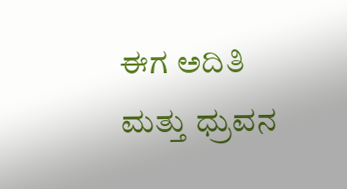ಈಗ ಅದಿತಿ ಮತ್ತು ಧ್ರುವನ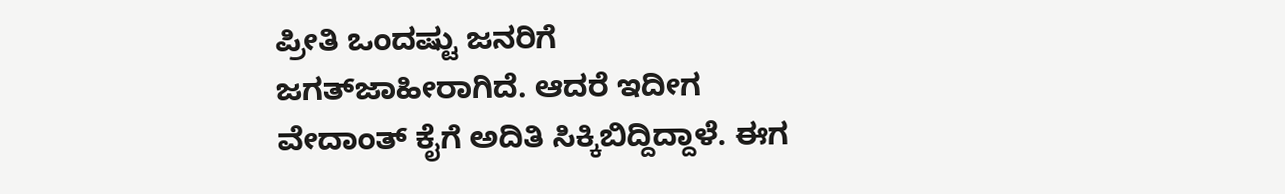ಪ್ರೀತಿ ಒಂದಷ್ಟು ಜನರಿಗೆ ಜಗತ್‌ಜಾಹೀರಾಗಿದೆ. ಆದರೆ ಇದೀಗ ವೇದಾಂತ್ ಕೈಗೆ ಅದಿತಿ ಸಿಕ್ಕಿಬಿದ್ದಿದ್ದಾಳೆ. ಈಗ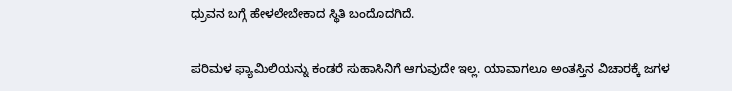ಧ್ರುವನ ಬಗ್ಗೆ ಹೇಳಲೇಬೇಕಾದ ಸ್ಥಿತಿ ಬಂದೊದಗಿದೆ.

ಪರಿಮಳ ಫ್ಯಾಮಿಲಿಯನ್ನು ಕಂಡರೆ ಸುಹಾಸಿನಿಗೆ ಆಗುವುದೇ ಇಲ್ಲ. ಯಾವಾಗಲೂ ಅಂತಸ್ತಿನ ವಿಚಾರಕ್ಕೆ ಜಗಳ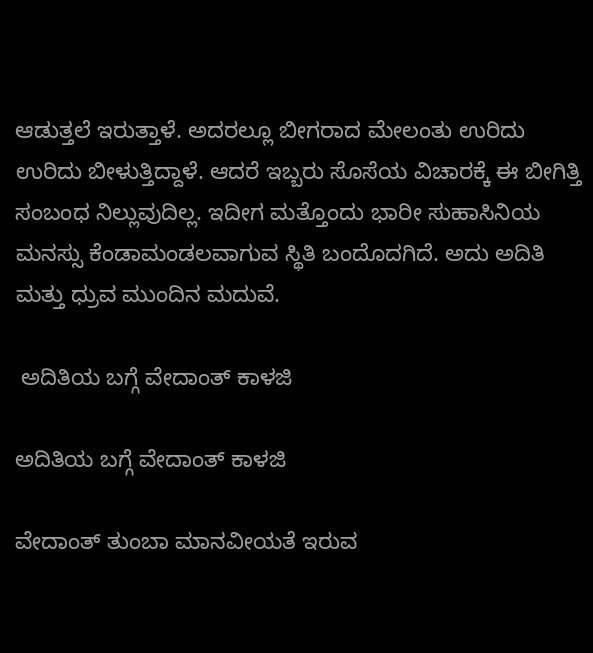ಆಡುತ್ತಲೆ ಇರುತ್ತಾಳೆ. ಅದರಲ್ಲೂ ಬೀಗರಾದ ಮೇಲಂತು ಉರಿದು ಉರಿದು ಬೀಳುತ್ತಿದ್ದಾಳೆ. ಆದರೆ ಇಬ್ಬರು ಸೊಸೆಯ ವಿಚಾರಕ್ಕೆ ಈ ಬೀಗಿತ್ತಿ ಸಂಬಂಧ ನಿಲ್ಲುವುದಿಲ್ಲ. ಇದೀಗ ಮತ್ತೊಂದು ಭಾರೀ ಸುಹಾಸಿನಿಯ ಮನಸ್ಸು ಕೆಂಡಾಮಂಡಲವಾಗುವ ಸ್ಥಿತಿ‌ ಬಂದೊದಗಿದೆ. ಅದು ಅದಿತಿ ಮತ್ತು ಧ್ರುವ ಮುಂದಿನ ಮದುವೆ.

 ಅದಿತಿಯ ಬಗ್ಗೆ ವೇದಾಂತ್ ಕಾಳಜಿ

ಅದಿತಿಯ ಬಗ್ಗೆ ವೇದಾಂತ್ ಕಾಳಜಿ

ವೇದಾಂತ್ ತುಂಬಾ ಮಾನವೀಯತೆ ಇರುವ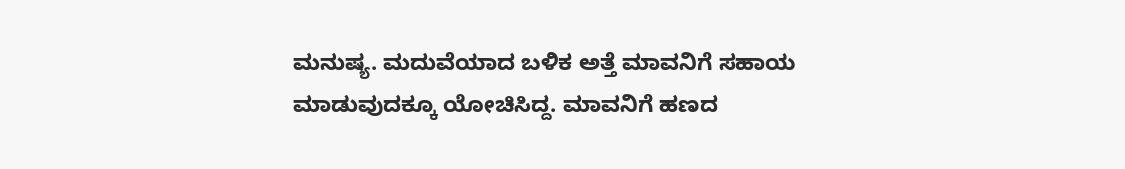ಮನುಷ್ಯ. ಮದುವೆಯಾದ ಬಳಿಕ ಅತ್ತೆ ಮಾವನಿಗೆ ಸಹಾಯ ಮಾಡುವುದಕ್ಕೂ ಯೋಚಿಸಿದ್ದ. ಮಾವನಿಗೆ ಹಣದ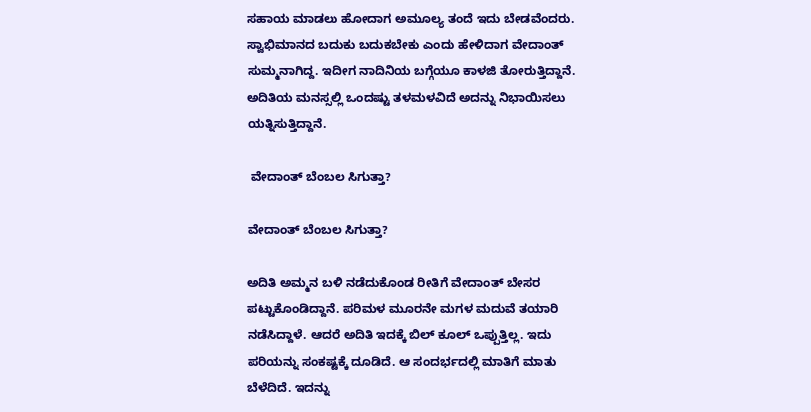ಸಹಾಯ ಮಾಡಲು ಹೋದಾಗ ಅಮೂಲ್ಯ ತಂದೆ ಇದು ಬೇಡವೆಂದರು. ಸ್ವಾಭಿಮಾನದ ಬದುಕು ಬದುಕಬೇಕು ಎಂದು ಹೇಳಿದಾಗ ವೇದಾಂತ್ ಸುಮ್ಮನಾಗಿದ್ದ. ಇದೀಗ ನಾದಿನಿಯ ಬಗ್ಗೆಯೂ ಕಾಳಜಿ ತೋರುತ್ತಿದ್ದಾನೆ. ಅದಿತಿಯ ಮನಸ್ಸಲ್ಲಿ ಒಂದಷ್ಟು ತಳಮಳವಿದೆ ಅದನ್ನು ನಿಭಾಯಿಸಲು ಯತ್ನಿಸುತ್ತಿದ್ದಾನೆ.

 ವೇದಾಂತ್ ಬೆಂಬಲ ಸಿಗುತ್ತಾ?

ವೇದಾಂತ್ ಬೆಂಬಲ ಸಿಗುತ್ತಾ?

ಅದಿತಿ ಅಮ್ಮನ ಬಳಿ ನಡೆದುಕೊಂಡ ರೀತಿಗೆ ವೇದಾಂತ್ ಬೇಸರ ಪಟ್ಟುಕೊಂಡಿದ್ದಾನೆ. ಪರಿಮಳ ಮೂರನೇ ಮಗಳ ಮದುವೆ ತಯಾರಿ ನಡೆಸಿದ್ದಾಳೆ. ಆದರೆ ಅದಿತಿ ಇದಕ್ಕೆ ಬಿಲ್ ಕೂಲ್ ಒಪ್ಪುತ್ತಿಲ್ಲ. ಇದು ಪರಿಯನ್ನು ಸಂಕಷ್ಟಕ್ಕೆ ದೂಡಿದೆ. ಆ ಸಂದರ್ಭದಲ್ಲಿ ಮಾತಿಗೆ ಮಾತು ಬೆಳೆದಿದೆ. ಇದನ್ನು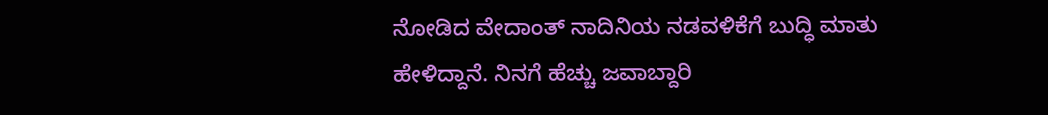ನೋಡಿದ ವೇದಾಂತ್ ನಾದಿನಿಯ ನಡವಳಿಕೆಗೆ ಬುದ್ಧಿ ಮಾತು ಹೇಳಿದ್ದಾನೆ. ನಿನಗೆ ಹೆಚ್ಚು ಜವಾಬ್ದಾರಿ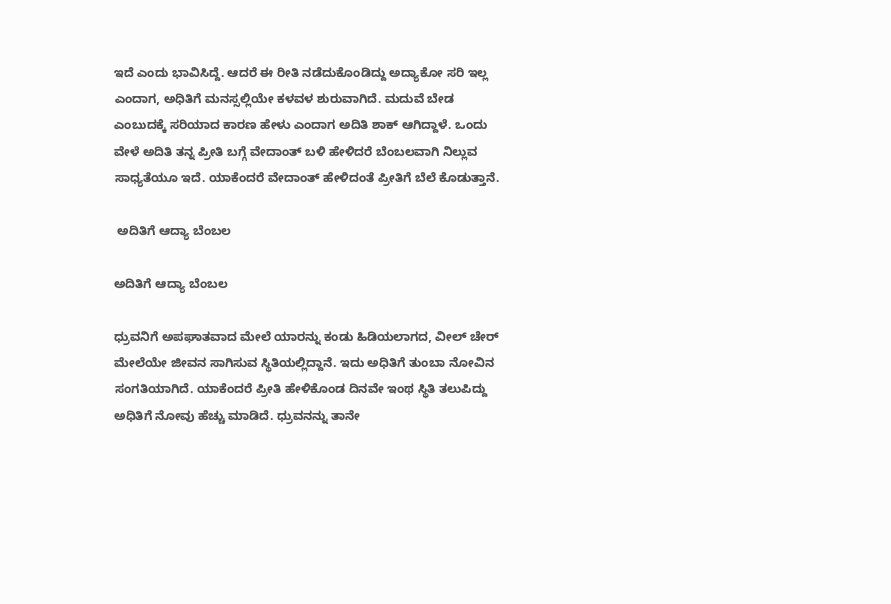ಇದೆ ಎಂದು ಭಾವಿಸಿದ್ದೆ. ಆದರೆ ಈ ರೀತಿ ನಡೆದುಕೊಂಡಿದ್ದು ಅದ್ಯಾಕೋ ಸರಿ ಇಲ್ಲ ಎಂದಾಗ, ಅಧಿತಿಗೆ ಮನಸ್ಸಲ್ಲಿಯೇ ಕಳವಳ ಶುರುವಾಗಿದೆ. ಮದುವೆ ಬೇಡ ಎಂಬುದಕ್ಕೆ ಸರಿಯಾದ ಕಾರಣ ಹೇಳು ಎಂದಾಗ ಅದಿತಿ ಶಾಕ್ ಆಗಿದ್ದಾಳೆ. ಒಂದು ವೇಳೆ ಅದಿತಿ ತನ್ನ ಪ್ರೀತಿ ಬಗ್ಗೆ ವೇದಾಂತ್ ಬಳಿ ಹೇಳಿದರೆ ಬೆಂಬಲವಾಗಿ ನಿಲ್ಲುವ ಸಾಧ್ಯತೆಯೂ ಇದೆ. ಯಾಕೆಂದರೆ ವೇದಾಂತ್‌ ಹೇಳಿದಂತೆ ಪ್ರೀತಿಗೆ ಬೆಲೆ ಕೊಡುತ್ತಾನೆ.

 ಅದಿತಿಗೆ ಆದ್ಯಾ ಬೆಂಬಲ

ಅದಿತಿಗೆ ಆದ್ಯಾ ಬೆಂಬಲ

ಧ್ರುವನಿಗೆ ಅಪಘಾತವಾದ ಮೇಲೆ ಯಾರನ್ನು ಕಂಡು ಹಿಡಿಯಲಾಗದ, ವೀಲ್ ಚೇರ್ ಮೇಲೆಯೇ ಜೀವನ ಸಾಗಿಸುವ ಸ್ಥಿತಿಯಲ್ಲಿದ್ದಾನೆ. ಇದು ಅಧಿತಿಗೆ ತುಂಬಾ ನೋವಿನ ಸಂಗತಿಯಾಗಿದೆ. ಯಾಕೆಂದರೆ ಪ್ರೀತಿ ಹೇಳಿಕೊಂಡ ದಿನವೇ ಇಂಥ ಸ್ಥಿತಿ ತಲುಪಿದ್ದು ಅಧಿತಿಗೆ ನೋವು ಹೆಚ್ಚು ಮಾಡಿದೆ. ಧ್ರುವನನ್ನು ತಾನೇ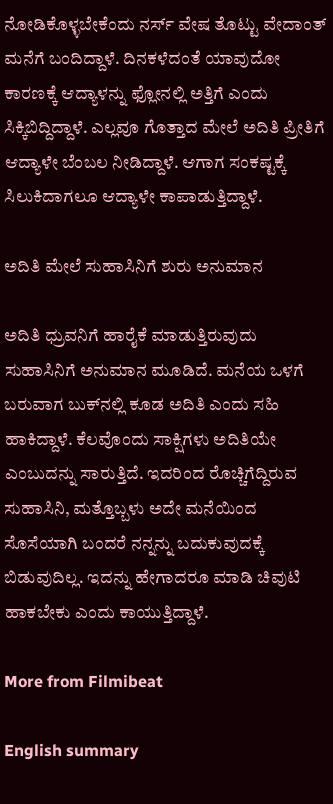ನೋಡಿಕೊಳ್ಳಬೇಕೆಂದು ನರ್ಸ್ ವೇಷ ತೊಟ್ಟು ವೇದಾಂತ್ ಮನೆಗೆ ಬಂದಿದ್ದಾಳೆ. ದಿನಕಳೆದಂತೆ ಯಾವುದೋ ಕಾರಣಕ್ಕೆ ಆದ್ಯಾಳನ್ನು ಫ್ಲೋನಲ್ಲಿ ಅತ್ತಿಗೆ ಎಂದು ಸಿಕ್ಕಿಬಿದ್ದಿದ್ದಾಳೆ. ಎಲ್ಲವೂ ಗೊತ್ತಾದ ಮೇಲೆ ಅದಿತಿ ಪ್ರೀತಿಗೆ ಆದ್ಯಾಳೇ ಬೆಂಬಲ ನೀಡಿದ್ದಾಳೆ. ಆಗಾಗ ಸಂಕಷ್ಟಕ್ಕೆ ಸಿಲುಕಿದಾಗಲೂ ಆದ್ಯಾಳೇ ಕಾಪಾಡುತ್ತಿದ್ದಾಳೆ.

ಅದಿತಿ ಮೇಲೆ ಸುಹಾಸಿನಿಗೆ ಶುರು ಅನುಮಾನ

ಅದಿತಿ ಧ್ರುವನಿಗೆ ಹಾರೈಕೆ ಮಾಡುತ್ತಿರುವುದು ಸುಹಾಸಿನಿಗೆ ಅನುಮಾನ ಮೂಡಿದೆ. ಮನೆಯ ಒಳಗೆ ಬರುವಾಗ ಬುಕ್‌ನಲ್ಲಿ ಕೂಡ ಅದಿತಿ ಎಂದು ಸಹಿ ಹಾಕಿದ್ದಾಳೆ. ಕೆಲವೊಂದು ಸಾಕ್ಷಿಗಳು ಅದಿತಿಯೇ ಎಂಬುದನ್ನು ಸಾರುತ್ತಿದೆ. ಇದರಿಂದ ರೊಚ್ಚಿಗೆದ್ದಿರುವ ಸುಹಾಸಿನಿ, ಮತ್ತೊಬ್ಬಳು ಅದೇ ಮನೆಯಿಂದ ಸೊಸೆಯಾಗಿ ಬಂದರೆ ನನ್ನನ್ನು ಬದುಕುವುದಕ್ಕೆ ಬಿಡುವುದಿಲ್ಲ. ಇದನ್ನು ಹೇಗಾದರೂ ಮಾಡಿ ಚಿವುಟಿ ಹಾಕಬೇಕು ಎಂದು ಕಾಯುತ್ತಿದ್ದಾಳೆ.

More from Filmibeat

English summary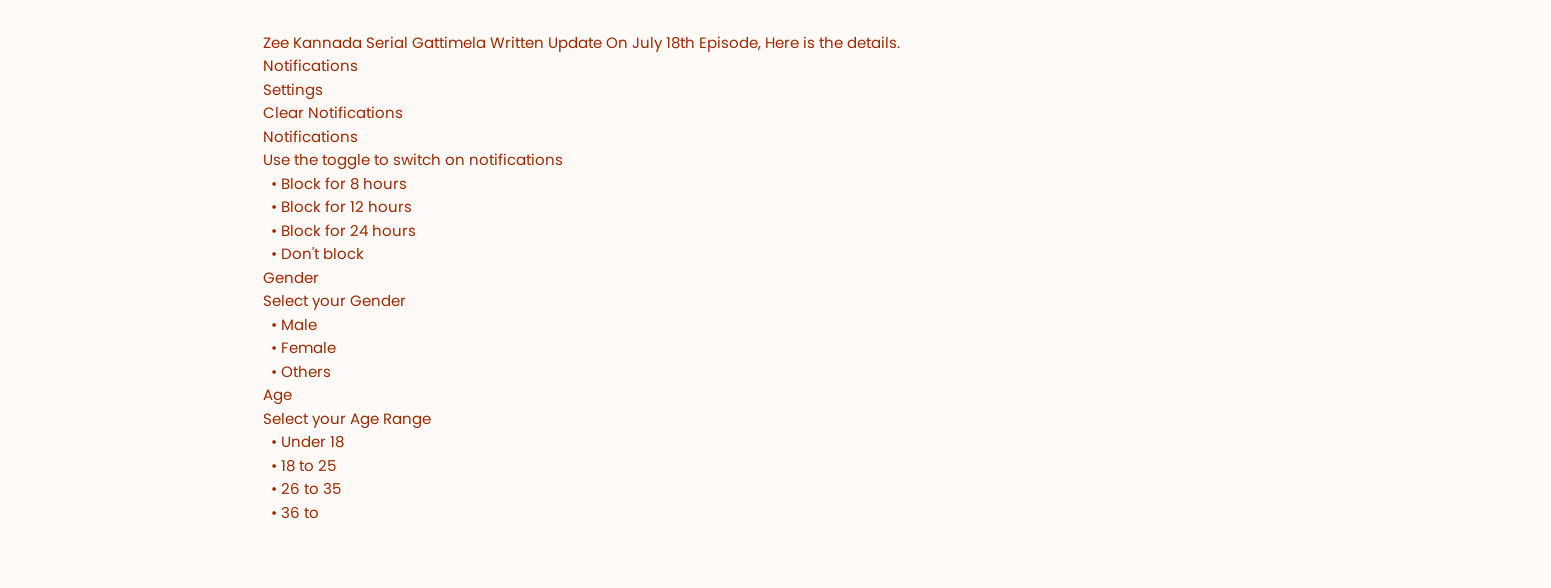Zee Kannada Serial Gattimela Written Update On July 18th Episode, Here is the details.
Notifications
Settings
Clear Notifications
Notifications
Use the toggle to switch on notifications
  • Block for 8 hours
  • Block for 12 hours
  • Block for 24 hours
  • Don't block
Gender
Select your Gender
  • Male
  • Female
  • Others
Age
Select your Age Range
  • Under 18
  • 18 to 25
  • 26 to 35
  • 36 to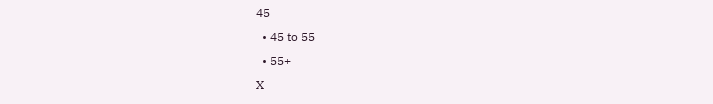45
  • 45 to 55
  • 55+
X